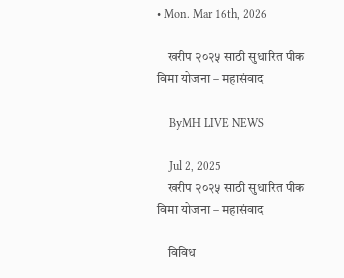• Mon. Mar 16th, 2026

    खरीप २०२५ साठी सुधारित पीक विमा योजना – महासंवाद

    ByMH LIVE NEWS

    Jul 2, 2025
    खरीप २०२५ साठी सुधारित पीक विमा योजना – महासंवाद

    विविध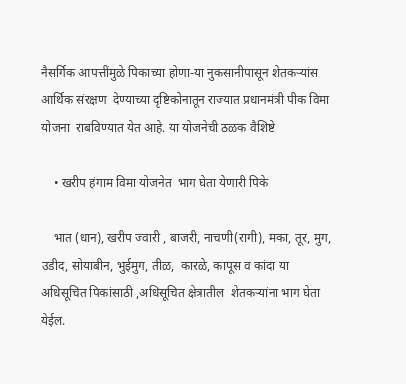नैसर्गिक आपत्तींमुळे पिकाच्या होणा-या नुकसानीपासून शेतकऱ्यांस आर्थिक संरक्षण  देण्याच्या दृष्टिकोनातून राज्यात प्रधानमंत्री पीक विमा योजना  राबविण्यात येत आहे. या योजनेची ठळक वैशिष्टे

    • खरीप हंगाम विमा योजनेत  भाग घेता येणारी पिके

    भात (धान), खरीप ज्वारी , बाजरी, नाचणी(रागी), मका, तूर, मुग, उडीद, सोयाबीन, भुईमुग, तीळ,  कारळे, कापूस व कांदा या अधिसूचित पिकांसाठी ,अधिसूचित क्षेत्रातील  शेतकऱ्यांना भाग घेता येईल.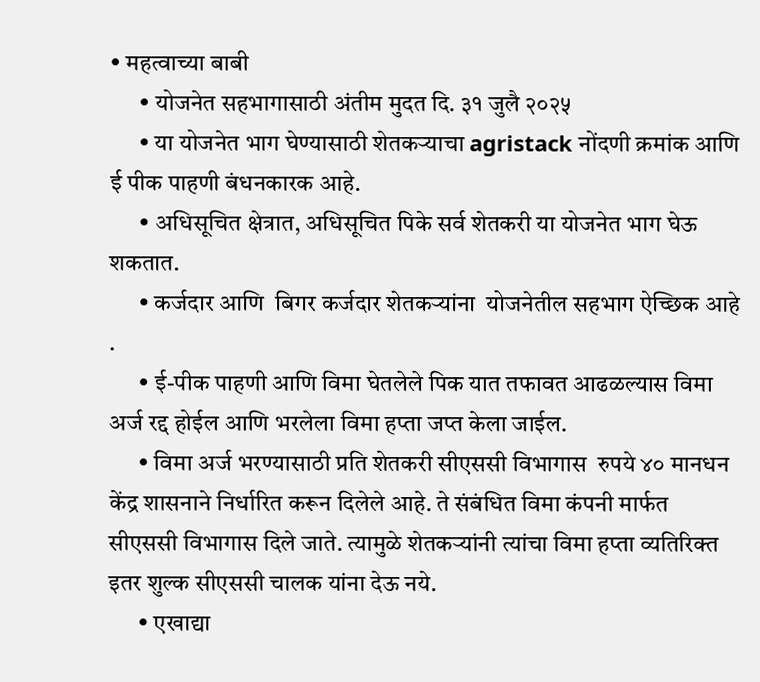• महत्वाच्या बाबी
      • योजनेत सहभागासाठी अंतीम मुदत दि. ३१ जुलै २०२५
      • या योजनेत भाग घेण्यासाठी शेतकऱ्याचा agristack नोंदणी क्रमांक आणि ई पीक पाहणी बंधनकारक आहे.
      • अधिसूचित क्षेत्रात, अधिसूचित पिके सर्व शेतकरी या योजनेत भाग घेऊ शकतात.
      • कर्जदार आणि  बिगर कर्जदार शेतकऱ्यांना  योजनेतील सहभाग ऐच्छिक आहे .
      • ई-पीक पाहणी आणि विमा घेतलेले पिक यात तफावत आढळल्यास विमा अर्ज रद्द होईल आणि भरलेला विमा हप्ता जप्त केला जाईल.
      • विमा अर्ज भरण्यासाठी प्रति शेतकरी सीएससी विभागास  रुपये ४० मानधन केंद्र शासनाने निर्धारित करून दिलेले आहे. ते संबंधित विमा कंपनी मार्फत सीएससी विभागास दिले जाते. त्यामुळे शेतकऱ्यांनी त्यांचा विमा हप्ता व्यतिरिक्त इतर शुल्क सीएससी चालक यांना देऊ नये.
      • एखाद्या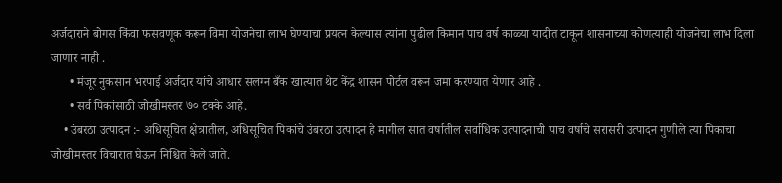अर्जदाराने बोगस किंवा फसवणूक करून विमा योजनेचा लाभ घेण्याचा प्रयत्न केल्यास त्यांना पुढील किमान पाच वर्ष काळ्या यादीत टाकून शासनाच्या कोणत्याही योजनेचा लाभ दिला जाणार नाही .
      • मंजूर नुकसान भरपाई अर्जदार यांचे आधार सलग्न बँक खात्यात थेट केंद्र शासन पोर्टल वरून जमा करण्यात येणार आहे .
      • सर्व पिकांसाठी जोखीमस्तर ७० टक्के आहे.
    • उंबरठा उत्पादन :- अधिसूचित क्षेत्रातील, अधिसूचित पिकांचे उंबरठा उत्पादन हे मागील सात वर्षातील सर्वाधिक उत्पादनाची पाच वर्षाचे सरासरी उत्पादन गुणीले त्या पिकाचा जोखीमस्तर विचारात घेऊन निश्चित केले जाते.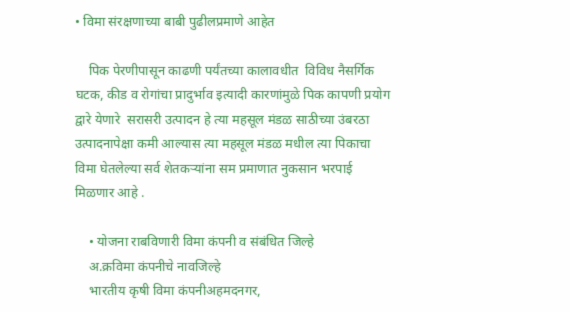• विमा संरक्षणाच्या बाबी पुढीलप्रमाणे आहेत

    पिक पेरणीपासून काढणी पर्यंतच्या कालावधीत  विविध नैसर्गिक घटक, कीड व रोगांचा प्रादुर्भाव इत्यादी कारणांमुळे पिक कापणी प्रयोग द्वारे येणारे  सरासरी उत्पादन हे त्या महसूल मंडळ साठीच्या उंबरठा उत्पादनापेक्षा कमी आल्यास त्या महसूल मंडळ मधील त्या पिकाचा विमा घेतलेल्या सर्व शेतकऱ्यांना सम प्रमाणात नुकसान भरपाई मिळणार आहे .

    • योजना राबविणारी विमा कंपनी व संबंधित जिल्हे
    अ.क्रविमा कंपनीचे नावजिल्हे
    भारतीय कृषी विमा कंपनीअहमदनगर,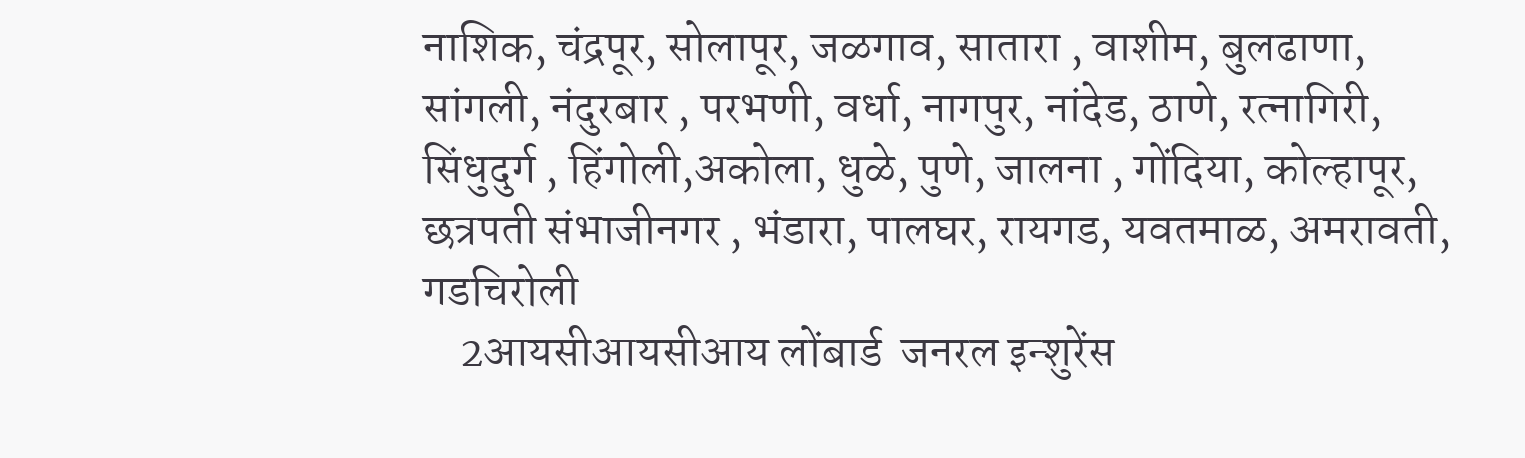नाशिक, चंद्रपूर, सोलापूर, जळगाव, सातारा , वाशीम, बुलढाणा, सांगली, नंदुरबार , परभणी, वर्धा, नागपुर, नांदेड, ठाणे, रत्नागिरी, सिंधुदुर्ग , हिंगोली,अकोला, धुळे, पुणे, जालना , गोंदिया, कोल्हापूर, छत्रपती संभाजीनगर , भंडारा, पालघर, रायगड, यवतमाळ, अमरावती, गडचिरोली
    2आयसीआयसीआय लोंबार्ड  जनरल इन्शुरेंस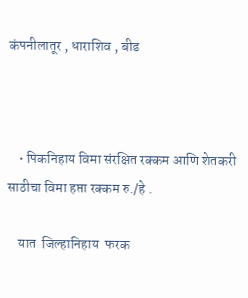कंपनीलातूर , धाराशिव , बीड



    • पिकनिहाय विमा संरक्षित रक्कम आणि शेतकरी साठीचा विमा हप्ता रक्कम रु./हे .

    यात  जिल्हानिहाय  फरक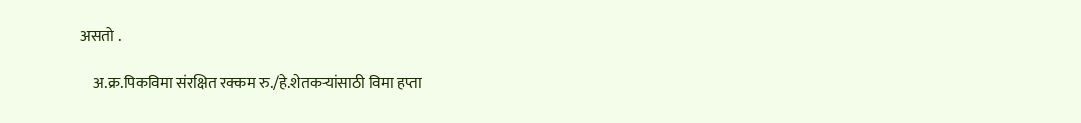असतो .

    अ.क्र.पिकविमा संरक्षित रक्कम रु./हे.शेतकऱ्यांसाठी विमा हप्ता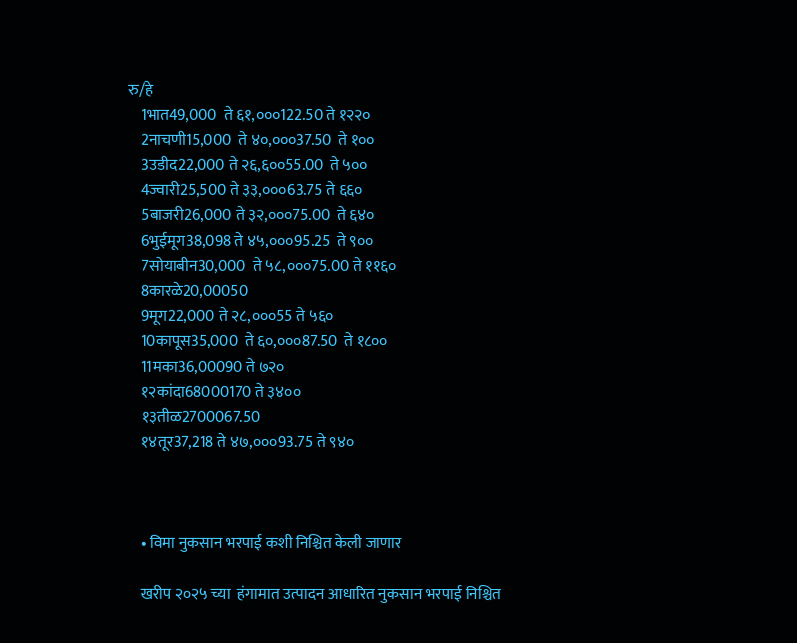रु/हे
    1भात49,000  ते ६१,०००122.50 ते १२२०
    2नाचणी15,000  ते ४०,०००37.50  ते १००
    3उडीद22,000 ते २६,६००55.00  ते ५००
    4ज्वारी25,500 ते ३३,०००63.75 ते ६६०
    5बाजरी26,000 ते ३२,०००75.00  ते ६४०
    6भुईमूग38,098 ते ४५,०००95.25  ते ९००
    7सोयाबीन30,000  ते ५८,०००75.00 ते ११६०
    8कारळे20,00050
    9मूग22,000 ते २८,०००55 ते ५६०
    10कापूस35,000  ते ६०,०००87.50  ते १८००
    11मका36,00090 ते ७२०
    १२कांदा68000170 ते ३४००
    १३तीळ2700067.50
    १४तूर37,218 ते ४७,०००93.75 ते ९४०



    • विमा नुकसान भरपाई कशी निश्चित केली जाणार

    खरीप २०२५ च्या  हंगामात उत्पादन आधारित नुकसान भरपाई निश्चित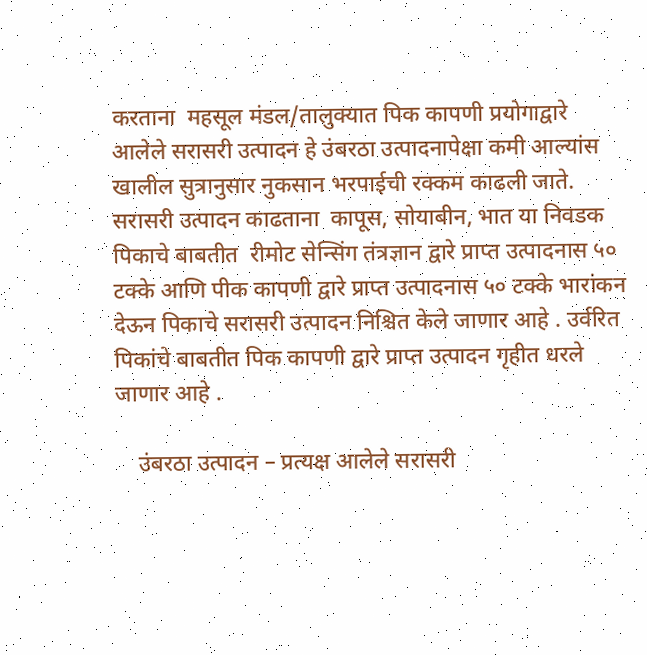करताना  महसूल मंडल/तालुक्यात पिक कापणी प्रयोगाद्वारे  आलेले सरासरी उत्पादन हे उंबरठा उत्पादनापेक्षा कमी आल्यांस खालील सुत्रानुसार नुकसान भरपाईची रक्कम काढली जाते. सरासरी उत्पादन काढताना  कापूस, सोयाबीन, भात या निवडक पिकाचे बाबतीत  रीमोट सेन्सिंग तंत्रज्ञान द्वारे प्राप्त उत्पादनास ५० टक्के आणि पीक कापणी द्वारे प्राप्त उत्पादनास ५० टक्के भारांकन देऊन पिकाचे सरासरी उत्पादन निश्चित केले जाणार आहे . उर्वरित पिकांचे बाबतीत पिक कापणी द्वारे प्राप्त उत्पादन गृहीत धरले जाणार आहे .

    उंबरठा उत्पादन – प्रत्यक्ष आलेले सरासरी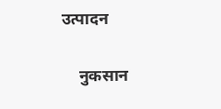उत्पादन

    नुकसान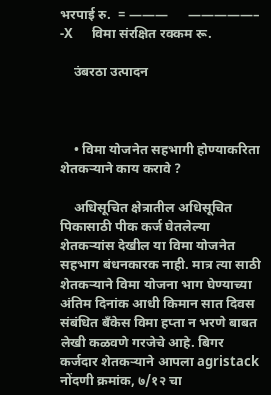भरपाई रु.  = ———      —————–  -X      विमा संरक्षित रक्कम रू.

    उंबरठा उत्पादन



    • विमा योजनेत सहभागी होण्याकरिता शेतकऱ्याने काय करावे ?

    अधिसूचित क्षेत्रातील अधिसूचित पिकासाठी पीक कर्ज घेतलेल्या शेतकऱ्यांस देखील या विमा योजनेत सहभाग बंधनकारक नाही. मात्र त्या साठी शेतकऱ्याने विमा योजना भाग घेण्याच्या अंतिम दिनांक आधी किमान सात दिवस संबंधित बँकेस विमा हप्ता न भरणे बाबत लेखी कळवणे गरजेचे आहे. बिगर कर्जदार शेतकऱ्याने आपला agristack नोंदणी क्रमांक, ७/१२ चा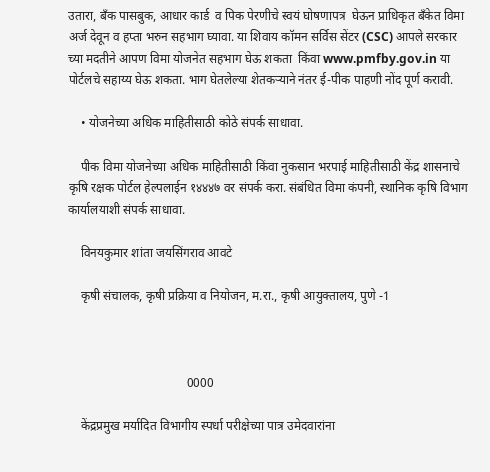उतारा, बँक पासबुक, आधार कार्ड  व पिक पेरणीचे स्वयं घोषणापत्र  घेऊन प्राधिकृत बँकेत विमा अर्ज देवून व हप्ता भरुन सहभाग घ्यावा. या शिवाय कॉमन सर्विस सेंटर (CSC) आपले सरकार च्या मदतीने आपण विमा योजनेत सहभाग घेऊ शकता  किंवा www.pmfby.gov.in या पोर्टलचे सहाय्य घेऊ शकता. भाग घेतलेल्या शेतकऱ्याने नंतर ई-पीक पाहणी नोंद पूर्ण करावी.

    • योजनेच्या अधिक माहितीसाठी कोठे संपर्क साधावा.

    पीक विमा योजनेच्या अधिक माहितीसाठी किंवा नुकसान भरपाई माहितीसाठी केंद्र शासनाचे कृषि रक्षक पोर्टल हेल्पलाईन १४४४७ वर संपर्क करा. संबंधित विमा कंपनी, स्थानिक कृषि विभाग कार्यालयाशी संपर्क साधावा.

    विनयकुमार शांता जयसिंगराव आवटे

    कृषी संचालक, कृषी प्रक्रिया व नियोजन, म.रा., कृषी आयुक्तालय, पुणे -1



                                      0000

    केंद्रप्रमुख मर्यादित विभागीय स्पर्धा परीक्षेच्या पात्र उमेदवारांना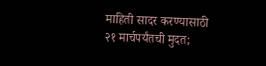माहिती सादर करण्यासाठी २१ मार्चपर्यंतची मुदत;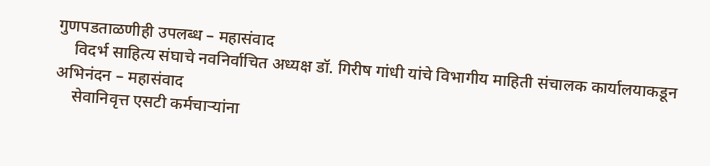गुणपडताळणीही उपलब्ध – महासंवाद
    विदर्भ साहित्य संघाचे नवनिर्वाचित अध्यक्ष डॉ. गिरीष गांधी यांचे विभागीय माहिती संचालक कार्यालयाकडून अभिनंदन – महासंवाद
    सेवानिवृत्त एसटी कर्मचाऱ्यांना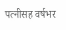पत्नीसह वर्षभर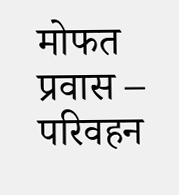मोफत प्रवास – परिवहन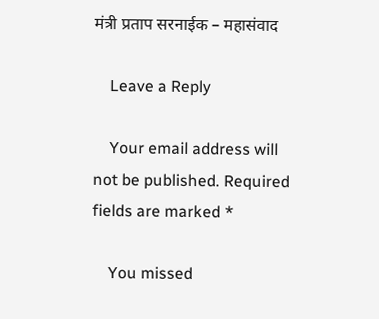मंत्री प्रताप सरनाईक – महासंवाद

    Leave a Reply

    Your email address will not be published. Required fields are marked *

    You missed